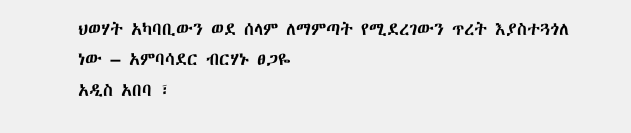ህወሃት አካባቢውን ወደ ሰላም ለማምጣት የሚደረገውን ጥረት እያስተጓጎለ ነው – አምባሳደር ብርሃኑ ፀጋዬ
አዲስ አበባ ፣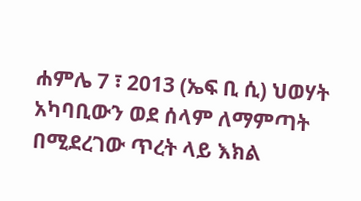ሐምሌ 7 ፣ 2013 (ኤፍ ቢ ሲ) ህወሃት አካባቢውን ወደ ሰላም ለማምጣት በሚደረገው ጥረት ላይ እክል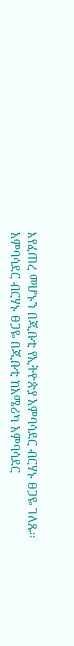እየፈጠረ መሆኑን በጂቡቲ የኢትዮጵያ አምባሳደር ብርሃኑ ፀጋዬ ገለጹ፡፡
አምባሳደር ብርሃኑ ፀጋዬ በጂቡቲ ከአሜሪካ አምባሳደር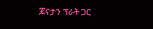ጆናታን ፕራት ጋር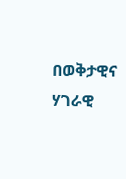በወቅታዊና ሃገራዊ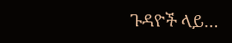ጉዳዮች ላይ…